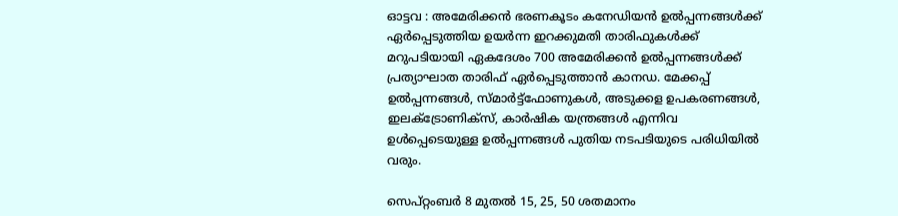ഓട്ടവ : അമേരിക്കൻ ഭരണകൂടം കനേഡിയൻ ഉൽപ്പന്നങ്ങൾക്ക് ഏർപ്പെടുത്തിയ ഉയർന്ന ഇറക്കുമതി താരിഫുകൾക്ക് മറുപടിയായി ഏകദേശം 700 അമേരിക്കൻ ഉൽപ്പന്നങ്ങൾക്ക് പ്രത്യാഘാത താരിഫ് ഏർപ്പെടുത്താൻ കാനഡ. മേക്കപ്പ് ഉൽപ്പന്നങ്ങൾ, സ്മാർട്ട്ഫോണുകൾ, അടുക്കള ഉപകരണങ്ങൾ, ഇലക്ട്രോണിക്സ്, കാർഷിക യന്ത്രങ്ങൾ എന്നിവ ഉൾപ്പെടെയുള്ള ഉൽപ്പന്നങ്ങൾ പുതിയ നടപടിയുടെ പരിധിയിൽ വരും.

സെപ്റ്റംബർ 8 മുതൽ 15, 25, 50 ശതമാനം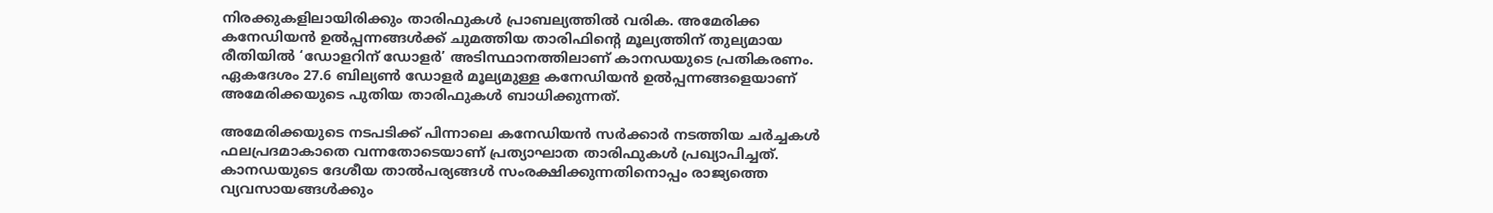നിരക്കുകളിലായിരിക്കും താരിഫുകൾ പ്രാബല്യത്തിൽ വരിക. അമേരിക്ക കനേഡിയൻ ഉൽപ്പന്നങ്ങൾക്ക് ചുമത്തിയ താരിഫിന്റെ മൂല്യത്തിന് തുല്യമായ രീതിയിൽ ‘ഡോളറിന് ഡോളർ’ അടിസ്ഥാനത്തിലാണ് കാനഡയുടെ പ്രതികരണം. ഏകദേശം 27.6 ബില്യൺ ഡോളർ മൂല്യമുള്ള കനേഡിയൻ ഉൽപ്പന്നങ്ങളെയാണ് അമേരിക്കയുടെ പുതിയ താരിഫുകൾ ബാധിക്കുന്നത്.

അമേരിക്കയുടെ നടപടിക്ക് പിന്നാലെ കനേഡിയൻ സർക്കാർ നടത്തിയ ചർച്ചകൾ ഫലപ്രദമാകാതെ വന്നതോടെയാണ് പ്രത്യാഘാത താരിഫുകൾ പ്രഖ്യാപിച്ചത്. കാനഡയുടെ ദേശീയ താൽപര്യങ്ങൾ സംരക്ഷിക്കുന്നതിനൊപ്പം രാജ്യത്തെ വ്യവസായങ്ങൾക്കും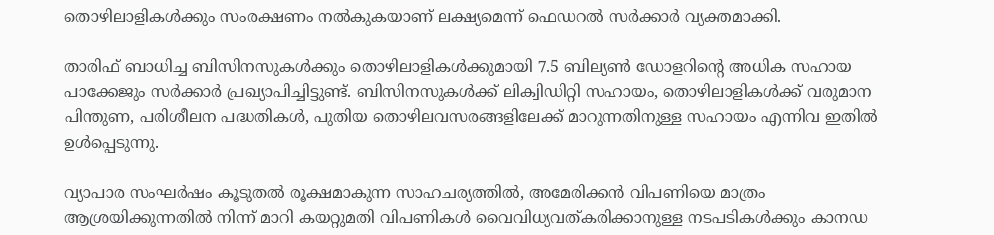തൊഴിലാളികൾക്കും സംരക്ഷണം നൽകുകയാണ് ലക്ഷ്യമെന്ന് ഫെഡറൽ സർക്കാർ വ്യക്തമാക്കി.

താരിഫ് ബാധിച്ച ബിസിനസുകൾക്കും തൊഴിലാളികൾക്കുമായി 7.5 ബില്യൺ ഡോളറിന്റെ അധിക സഹായ പാക്കേജും സർക്കാർ പ്രഖ്യാപിച്ചിട്ടുണ്ട്. ബിസിനസുകൾക്ക് ലിക്വിഡിറ്റി സഹായം, തൊഴിലാളികൾക്ക് വരുമാന പിന്തുണ, പരിശീലന പദ്ധതികൾ, പുതിയ തൊഴിലവസരങ്ങളിലേക്ക് മാറുന്നതിനുള്ള സഹായം എന്നിവ ഇതിൽ ഉൾപ്പെടുന്നു.

വ്യാപാര സംഘർഷം കൂടുതൽ രൂക്ഷമാകുന്ന സാഹചര്യത്തിൽ, അമേരിക്കൻ വിപണിയെ മാത്രം ആശ്രയിക്കുന്നതിൽ നിന്ന് മാറി കയറ്റുമതി വിപണികൾ വൈവിധ്യവത്കരിക്കാനുള്ള നടപടികൾക്കും കാനഡ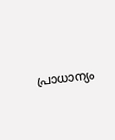പ്രാധാന്യം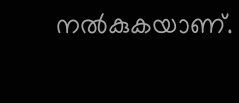നൽകുകയാണ്.